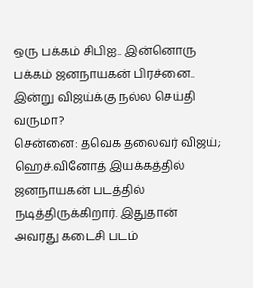ஒரு பக்கம் சிபிஐ.. இன்னொரு பக்கம் ஜனநாயகன் பிரச்னை.. இன்று விஜய்க்கு நல்ல செய்தி வருமா?
சென்னை: தவெக தலைவர் விஜய்; ஹெச்.வினோத் இயக்கத்தில் ஜனநாயகன் படத்தில் நடித்திருக்கிறார். இதுதான் அவரது கடைசி படம்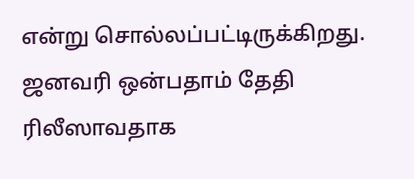என்று சொல்லப்பட்டிருக்கிறது. ஜனவரி ஒன்பதாம் தேதி ரிலீஸாவதாக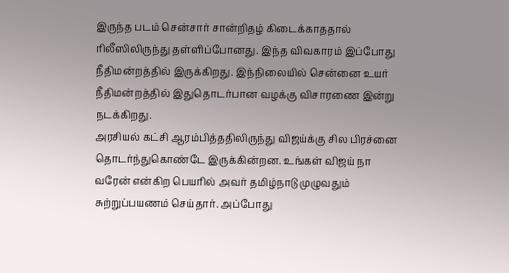இருந்த படம் சென்சார் சான்றிதழ் கிடைக்காததால் ரிலீஸிலிருந்து தள்ளிப்போனது. இந்த விவகாரம் இப்போது நீதிமன்றத்தில் இருக்கிறது. இந்நிலையில் சென்னை உயர் நீதிமன்றத்தில் இதுதொடர்பான வழக்கு விசாரணை இன்று நடக்கிறது.
அரசியல் கட்சி ஆரம்பித்ததிலிருந்து விஜய்க்கு சில பிரச்னை தொடர்ந்துகொண்டே இருக்கின்றன. உங்கள் விஜய் நா வரேன் என்கிற பெயரில் அவர் தமிழ்நாடு முழுவதும் சுற்றுப்பயணம் செய்தார். அப்போது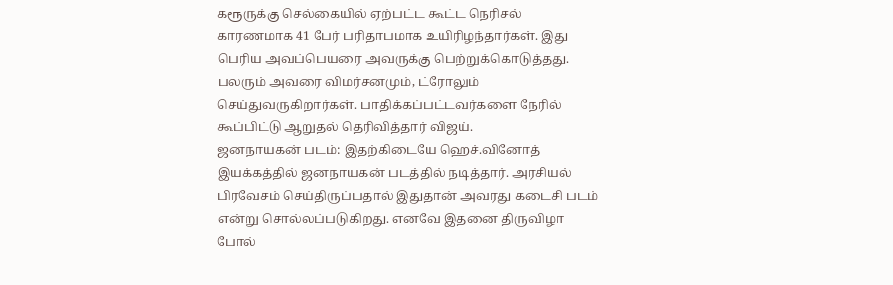கரூருக்கு செல்கையில் ஏற்பட்ட கூட்ட நெரிசல் காரணமாக 41 பேர் பரிதாபமாக உயிரிழந்தார்கள். இது பெரிய அவப்பெயரை அவருக்கு பெற்றுக்கொடுத்தது. பலரும் அவரை விமர்சனமும், ட்ரோலும் செய்துவருகிறார்கள். பாதிக்கப்பட்டவர்களை நேரில் கூப்பிட்டு ஆறுதல் தெரிவித்தார் விஜய்.
ஜனநாயகன் படம்: இதற்கிடையே ஹெச்.வினோத் இயக்கத்தில் ஜனநாயகன் படத்தில் நடித்தார். அரசியல் பிரவேசம் செய்திருப்பதால் இதுதான் அவரது கடைசி படம் என்று சொல்லப்படுகிறது. எனவே இதனை திருவிழா போல்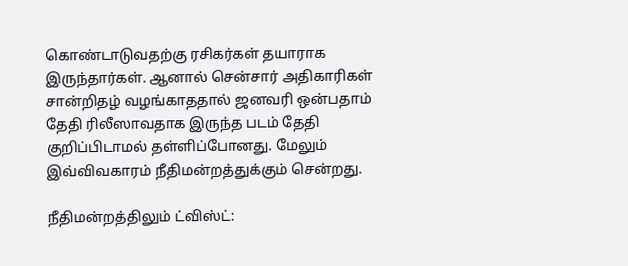கொண்டாடுவதற்கு ரசிகர்கள் தயாராக இருந்தார்கள். ஆனால் சென்சார் அதிகாரிகள் சான்றிதழ் வழங்காததால் ஜனவரி ஒன்பதாம் தேதி ரிலீஸாவதாக இருந்த படம் தேதி குறிப்பிடாமல் தள்ளிப்போனது. மேலும் இவ்விவகாரம் நீதிமன்றத்துக்கும் சென்றது.

நீதிமன்றத்திலும் ட்விஸ்ட்: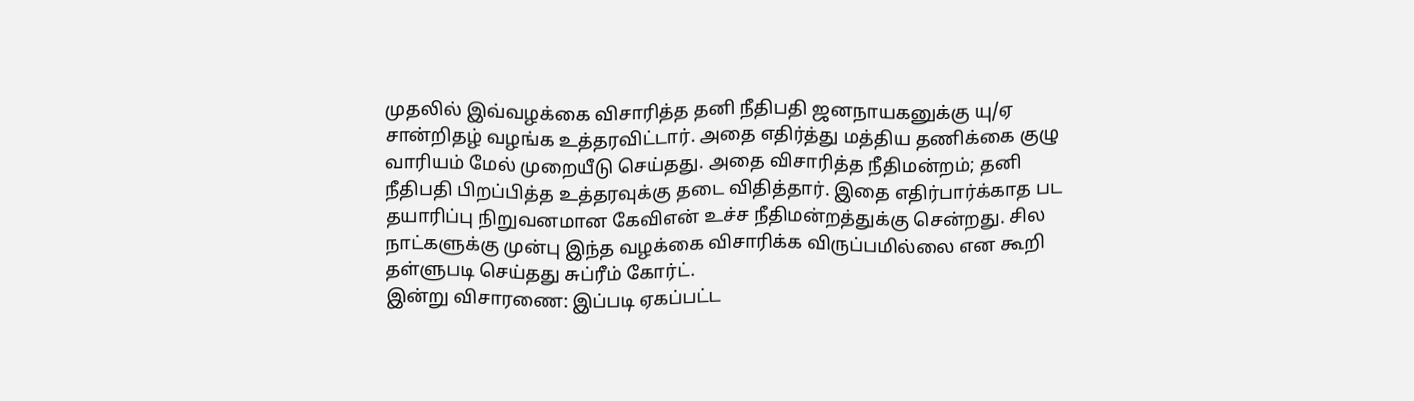முதலில் இவ்வழக்கை விசாரித்த தனி நீதிபதி ஜனநாயகனுக்கு யு/ஏ சான்றிதழ் வழங்க உத்தரவிட்டார். அதை எதிர்த்து மத்திய தணிக்கை குழு வாரியம் மேல் முறையீடு செய்தது. அதை விசாரித்த நீதிமன்றம்; தனி நீதிபதி பிறப்பித்த உத்தரவுக்கு தடை விதித்தார். இதை எதிர்பார்க்காத பட தயாரிப்பு நிறுவனமான கேவிஎன் உச்ச நீதிமன்றத்துக்கு சென்றது. சில நாட்களுக்கு முன்பு இந்த வழக்கை விசாரிக்க விருப்பமில்லை என கூறி தள்ளுபடி செய்தது சுப்ரீம் கோர்ட்.
இன்று விசாரணை: இப்படி ஏகப்பட்ட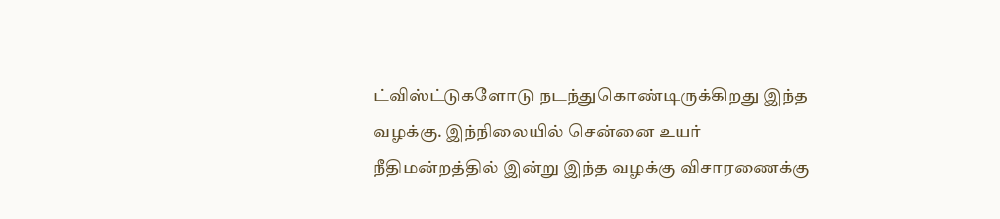ட்விஸ்ட்டுகளோடு நடந்துகொண்டிருக்கிறது இந்த வழக்கு. இந்நிலையில் சென்னை உயர் நீதிமன்றத்தில் இன்று இந்த வழக்கு விசாரணைக்கு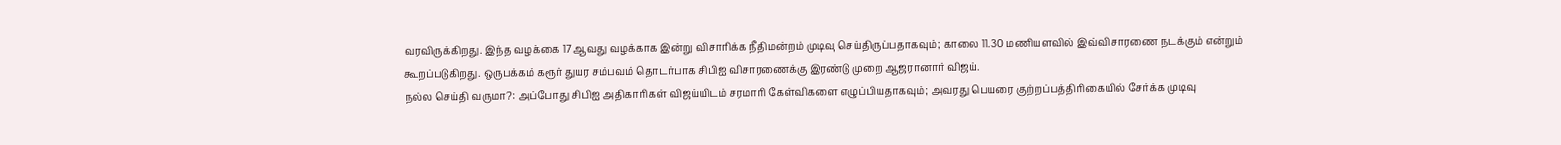வரவிருக்கிறது. இந்த வழக்கை 17ஆவது வழக்காக இன்று விசாரிக்க நீதிமன்றம் முடிவு செய்திருப்பதாகவும்; காலை 11.30 மணியளவில் இவ்விசாரணை நடக்கும் என்றும் கூறப்படுகிறது. ஒருபக்கம் கரூர் துயர சம்பவம் தொடர்பாக சிபிஐ விசாரணைக்கு இரண்டு முறை ஆஜரானார் விஜய்.
நல்ல செய்தி வருமா?: அப்போது சிபிஐ அதிகாரிகள் விஜய்யிடம் சரமாரி கேள்விகளை எழுப்பியதாகவும்; அவரது பெயரை குற்றப்பத்திரிகையில் சேர்க்க முடிவு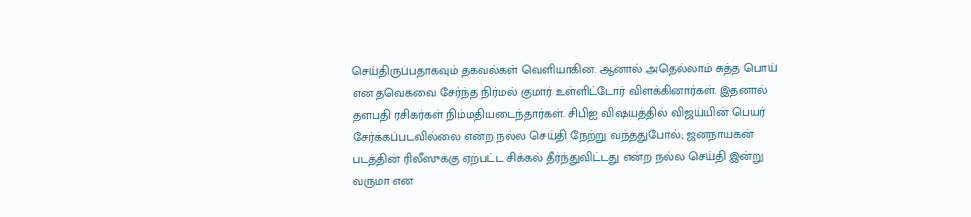செய்திருப்பதாகவும் தகவல்கள் வெளியாகின. ஆனால் அதெல்லாம் சுத்த பொய் என தவெகவை சேர்ந்த நிர்மல் குமார் உள்ளிட்டோர் விளக்கினார்கள். இதனால் தளபதி ரசிகர்கள் நிம்மதியடைந்தார்கள். சிபிஐ விஷயத்தில் விஜய்யின் பெயர் சேர்க்கப்படவில்லை என்ற நல்ல செய்தி நேற்று வந்ததுபோல்; ஜனநாயகன் படத்தின் ரிலீஸுக்கு ஏற்பட்ட சிக்கல் தீர்ந்துவிட்டது என்ற நல்ல செய்தி இன்று வருமா என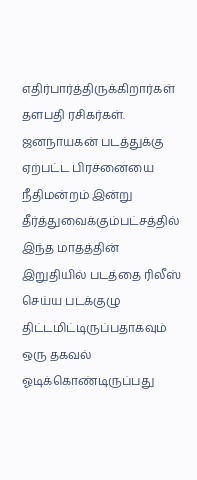எதிர்பார்த்திருக்கிறார்கள் தளபதி ரசிகர்கள். ஜனநாயகன் படத்துக்கு ஏற்பட்ட பிரச்னையை நீதிமன்றம் இன்று தீர்த்துவைக்கும்பட்சத்தில் இந்த மாதத்தின் இறுதியில் படத்தை ரிலீஸ் செய்ய படக்குழு திட்டமிட்டிருப்பதாகவும் ஒரு தகவல் ஓடிக்கொண்டிருப்பது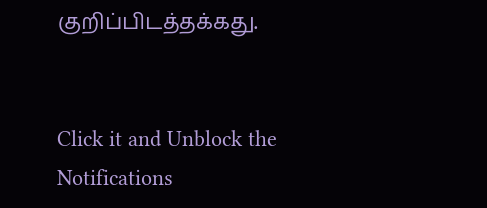குறிப்பிடத்தக்கது.


Click it and Unblock the Notifications